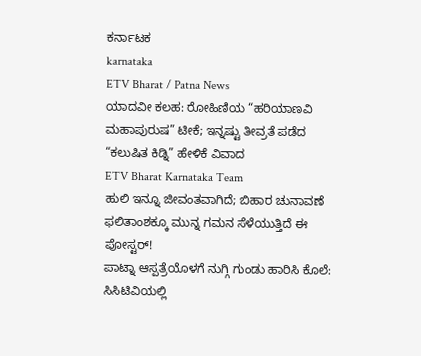ಕರ್ನಾಟಕ
karnataka
ETV Bharat / Patna News
ಯಾದವೀ ಕಲಹ: ರೋಹಿಣಿಯ “ಹರಿಯಾಣವಿ ಮಹಾಪುರುಷ” ಟೀಕೆ; ಇನ್ನಷ್ಟು ತೀವ್ರತೆ ಪಡೆದ “ಕಲುಷಿತ ಕಿಡ್ನಿ” ಹೇಳಿಕೆ ವಿವಾದ
ETV Bharat Karnataka Team
ಹುಲಿ ಇನ್ನೂ ಜೀವಂತವಾಗಿದೆ; ಬಿಹಾರ ಚುನಾವಣೆ ಫಲಿತಾಂಶಕ್ಕೂ ಮುನ್ನ ಗಮನ ಸೆಳೆಯುತ್ತಿದೆ ಈ ಪೋಸ್ಟರ್!
ಪಾಟ್ನಾ ಆಸ್ಪತ್ರೆಯೊಳಗೆ ನುಗ್ಗಿ ಗುಂಡು ಹಾರಿಸಿ ಕೊಲೆ: ಸಿಸಿಟಿವಿಯಲ್ಲಿ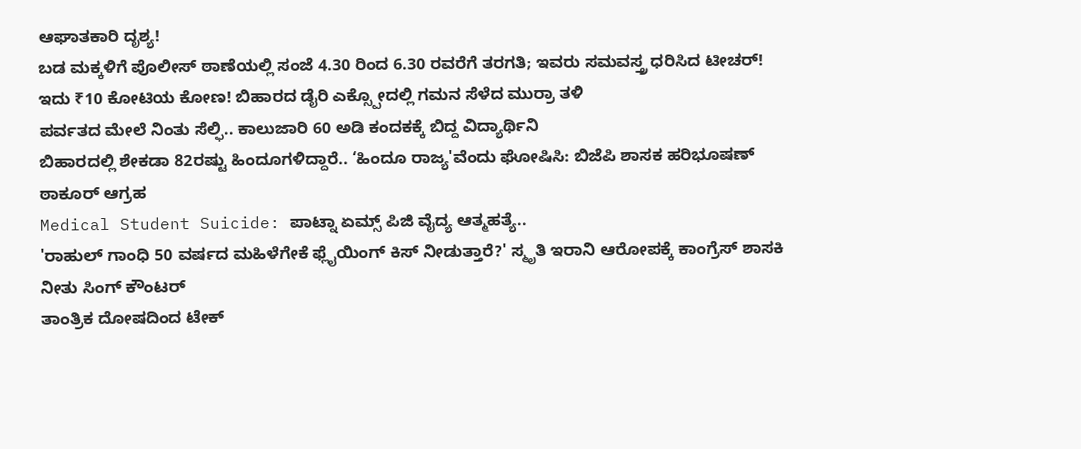ಆಘಾತಕಾರಿ ದೃಶ್ಯ!
ಬಡ ಮಕ್ಕಳಿಗೆ ಪೊಲೀಸ್ ಠಾಣೆಯಲ್ಲಿ ಸಂಜೆ 4.30 ರಿಂದ 6.30 ರವರೆಗೆ ತರಗತಿ; ಇವರು ಸಮವಸ್ತ್ರ ಧರಿಸಿದ ಟೀಚರ್!
ಇದು ₹10 ಕೋಟಿಯ ಕೋಣ! ಬಿಹಾರದ ಡೈರಿ ಎಕ್ಸ್ಪೋದಲ್ಲಿ ಗಮನ ಸೆಳೆದ ಮುರ್ರಾ ತಳಿ
ಪರ್ವತದ ಮೇಲೆ ನಿಂತು ಸೆಲ್ಫಿ.. ಕಾಲುಜಾರಿ 60 ಅಡಿ ಕಂದಕಕ್ಕೆ ಬಿದ್ದ ವಿದ್ಯಾರ್ಥಿನಿ
ಬಿಹಾರದಲ್ಲಿ ಶೇಕಡಾ 82ರಷ್ಟು ಹಿಂದೂಗಳಿದ್ದಾರೆ.. ‘ಹಿಂದೂ ರಾಜ್ಯ'ವೆಂದು ಘೋಷಿಸಿ: ಬಿಜೆಪಿ ಶಾಸಕ ಹರಿಭೂಷಣ್ ಠಾಕೂರ್ ಆಗ್ರಹ
Medical Student Suicide: ಪಾಟ್ನಾ ಏಮ್ಸ್ ಪಿಜಿ ವೈದ್ಯ ಆತ್ಮಹತ್ಯೆ..
'ರಾಹುಲ್ ಗಾಂಧಿ 50 ವರ್ಷದ ಮಹಿಳೆಗೇಕೆ ಫ್ಲೈಯಿಂಗ್ ಕಿಸ್ ನೀಡುತ್ತಾರೆ?' ಸ್ಮೃತಿ ಇರಾನಿ ಆರೋಪಕ್ಕೆ ಕಾಂಗ್ರೆಸ್ ಶಾಸಕಿ ನೀತು ಸಿಂಗ್ ಕೌಂಟರ್
ತಾಂತ್ರಿಕ ದೋಷದಿಂದ ಟೇಕ್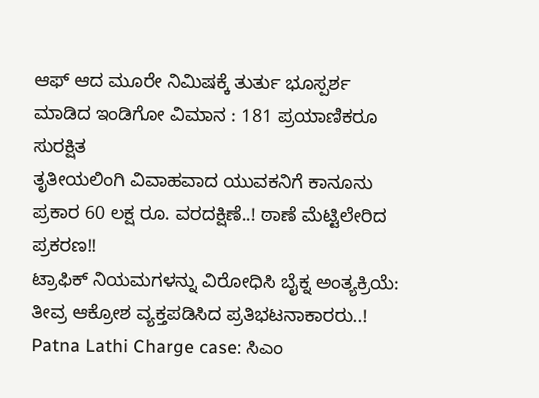ಆಫ್ ಆದ ಮೂರೇ ನಿಮಿಷಕ್ಕೆ ತುರ್ತು ಭೂಸ್ಪರ್ಶ ಮಾಡಿದ ಇಂಡಿಗೋ ವಿಮಾನ : 181 ಪ್ರಯಾಣಿಕರೂ ಸುರಕ್ಷಿತ
ತೃತೀಯಲಿಂಗಿ ವಿವಾಹವಾದ ಯುವಕನಿಗೆ ಕಾನೂನು ಪ್ರಕಾರ 60 ಲಕ್ಷ ರೂ. ವರದಕ್ಷಿಣೆ..! ಠಾಣೆ ಮೆಟ್ಟಿಲೇರಿದ ಪ್ರಕರಣ!!
ಟ್ರಾಫಿಕ್ ನಿಯಮಗಳನ್ನು ವಿರೋಧಿಸಿ ಬೈಕ್ನ ಅಂತ್ಯಕ್ರಿಯೆ: ತೀವ್ರ ಆಕ್ರೋಶ ವ್ಯಕ್ತಪಡಿಸಿದ ಪ್ರತಿಭಟನಾಕಾರರು..!
Patna Lathi Charge case: ಸಿಎಂ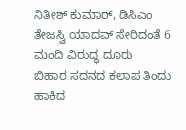ನಿತೀಶ್ ಕುಮಾರ್, ಡಿಸಿಎಂ ತೇಜಸ್ವಿ ಯಾದವ್ ಸೇರಿದಂತೆ 6 ಮಂದಿ ವಿರುದ್ಧ ದೂರು
ಬಿಹಾರ ಸದನದ ಕಲಾಪ ತಿಂದು ಹಾಕಿದ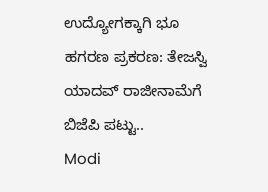ಉದ್ಯೋಗಕ್ಕಾಗಿ ಭೂ ಹಗರಣ ಪ್ರಕರಣ: ತೇಜಸ್ವಿ ಯಾದವ್ ರಾಜೀನಾಮೆಗೆ ಬಿಜೆಪಿ ಪಟ್ಟು..
Modi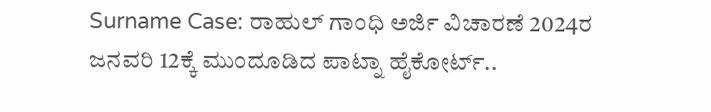Surname Case: ರಾಹುಲ್ ಗಾಂಧಿ ಅರ್ಜಿ ವಿಚಾರಣೆ 2024ರ ಜನವರಿ 12ಕ್ಕೆ ಮುಂದೂಡಿದ ಪಾಟ್ನಾ ಹೈಕೋರ್ಟ್..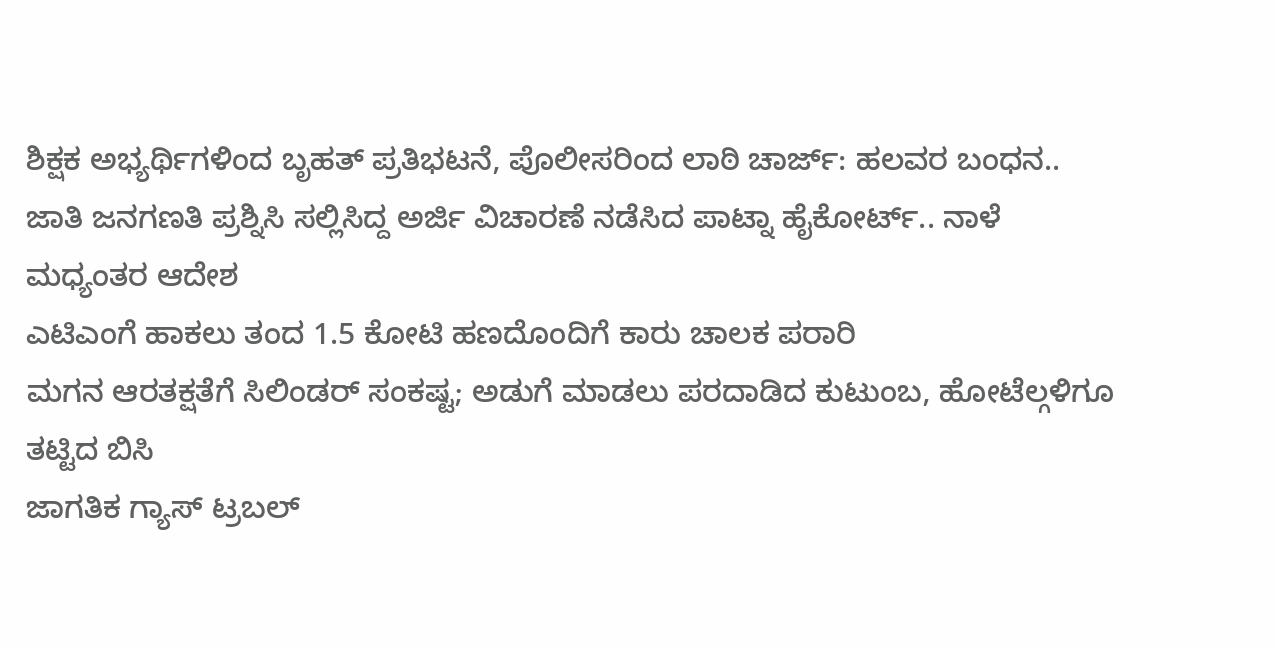ಶಿಕ್ಷಕ ಅಭ್ಯರ್ಥಿಗಳಿಂದ ಬೃಹತ್ ಪ್ರತಿಭಟನೆ, ಪೊಲೀಸರಿಂದ ಲಾಠಿ ಚಾರ್ಜ್: ಹಲವರ ಬಂಧನ..
ಜಾತಿ ಜನಗಣತಿ ಪ್ರಶ್ನಿಸಿ ಸಲ್ಲಿಸಿದ್ದ ಅರ್ಜಿ ವಿಚಾರಣೆ ನಡೆಸಿದ ಪಾಟ್ನಾ ಹೈಕೋರ್ಟ್.. ನಾಳೆ ಮಧ್ಯಂತರ ಆದೇಶ
ಎಟಿಎಂಗೆ ಹಾಕಲು ತಂದ 1.5 ಕೋಟಿ ಹಣದೊಂದಿಗೆ ಕಾರು ಚಾಲಕ ಪರಾರಿ
ಮಗನ ಆರತಕ್ಷತೆಗೆ ಸಿಲಿಂಡರ್ ಸಂಕಷ್ಟ; ಅಡುಗೆ ಮಾಡಲು ಪರದಾಡಿದ ಕುಟುಂಬ, ಹೋಟೆಲ್ಗಳಿಗೂ ತಟ್ಟಿದ ಬಿಸಿ
ಜಾಗತಿಕ ಗ್ಯಾಸ್ ಟ್ರಬಲ್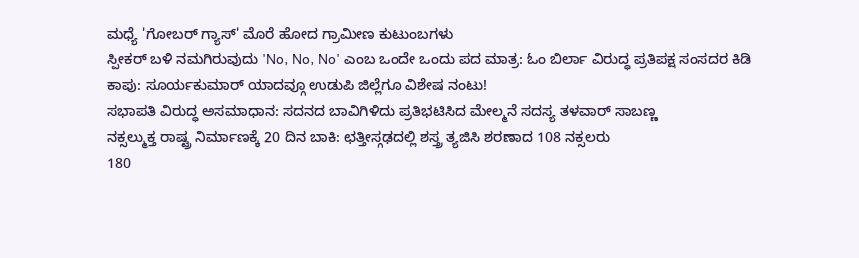ಮಧ್ಯೆ 'ಗೋಬರ್ ಗ್ಯಾಸ್' ಮೊರೆ ಹೋದ ಗ್ರಾಮೀಣ ಕುಟುಂಬಗಳು
ಸ್ಪೀಕರ್ ಬಳಿ ನಮಗಿರುವುದು 'No, No, No' ಎಂಬ ಒಂದೇ ಒಂದು ಪದ ಮಾತ್ರ: ಓಂ ಬಿರ್ಲಾ ವಿರುದ್ಧ ಪ್ರತಿಪಕ್ಷ ಸಂಸದರ ಕಿಡಿ
ಕಾಪು: ಸೂರ್ಯಕುಮಾರ್ ಯಾದವ್ಗೂ ಉಡುಪಿ ಜಿಲ್ಲೆಗೂ ವಿಶೇಷ ನಂಟು!
ಸಭಾಪತಿ ವಿರುದ್ಧ ಅಸಮಾಧಾನ: ಸದನದ ಬಾವಿಗಿಳಿದು ಪ್ರತಿಭಟಿಸಿದ ಮೇಲ್ಮನೆ ಸದಸ್ಯ ತಳವಾರ್ ಸಾಬಣ್ಣ
ನಕ್ಸಲ್ಮುಕ್ತ ರಾಷ್ಟ್ರ ನಿರ್ಮಾಣಕ್ಕೆ 20 ದಿನ ಬಾಕಿ: ಛತ್ತೀಸ್ಗಢದಲ್ಲಿ ಶಸ್ತ್ರ ತ್ಯಜಿಸಿ ಶರಣಾದ 108 ನಕ್ಸಲರು
180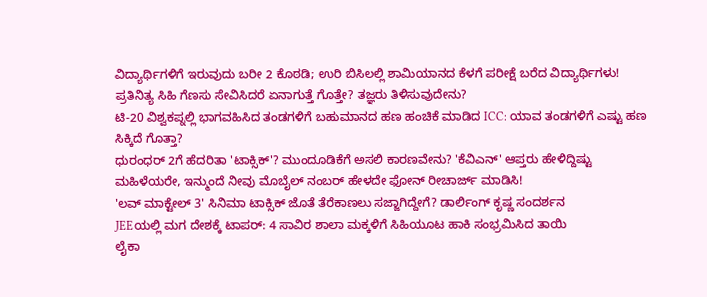ವಿದ್ಯಾರ್ಥಿಗಳಿಗೆ ಇರುವುದು ಬರೀ 2 ಕೊಠಡಿ; ಉರಿ ಬಿಸಿಲಲ್ಲಿ ಶಾಮಿಯಾನದ ಕೆಳಗೆ ಪರೀಕ್ಷೆ ಬರೆದ ವಿದ್ಯಾರ್ಥಿಗಳು!
ಪ್ರತಿನಿತ್ಯ ಸಿಹಿ ಗೆಣಸು ಸೇವಿಸಿದರೆ ಏನಾಗುತ್ತೆ ಗೊತ್ತೇ? ತಜ್ಞರು ತಿಳಿಸುವುದೇನು?
ಟಿ-20 ವಿಶ್ವಕಪ್ನಲ್ಲಿ ಭಾಗವಹಿಸಿದ ತಂಡಗಳಿಗೆ ಬಹುಮಾನದ ಹಣ ಹಂಚಿಕೆ ಮಾಡಿದ ICC: ಯಾವ ತಂಡಗಳಿಗೆ ಎಷ್ಟು ಹಣ ಸಿಕ್ಕಿದೆ ಗೊತ್ತಾ?
ಧುರಂಧರ್ 2ಗೆ ಹೆದರಿತಾ 'ಟಾಕ್ಸಿಕ್'? ಮುಂದೂಡಿಕೆಗೆ ಅಸಲಿ ಕಾರಣವೇನು? 'ಕೆವಿಎನ್' ಆಪ್ತರು ಹೇಳಿದ್ದಿಷ್ಟು
ಮಹಿಳೆಯರೇ, ಇನ್ಮುಂದೆ ನೀವು ಮೊಬೈಲ್ ನಂಬರ್ ಹೇಳದೇ ಫೋನ್ ರೀಚಾರ್ಜ್ ಮಾಡಿಸಿ!
'ಲವ್ ಮಾಕ್ಟೇಲ್ 3' ಸಿನಿಮಾ ಟಾಕ್ಸಿಕ್ ಜೊತೆ ತೆರೆಕಾಣಲು ಸಜ್ಜಾಗಿದ್ದೇಗೆ? ಡಾರ್ಲಿಂಗ್ ಕೃಷ್ಣ ಸಂದರ್ಶನ
JEEಯಲ್ಲಿ ಮಗ ದೇಶಕ್ಕೆ ಟಾಪರ್: 4 ಸಾವಿರ ಶಾಲಾ ಮಕ್ಕಳಿಗೆ ಸಿಹಿಯೂಟ ಹಾಕಿ ಸಂಭ್ರಮಿಸಿದ ತಾಯಿ
ಲೈಕಾ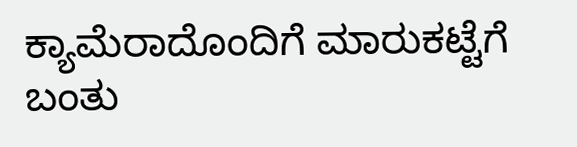ಕ್ಯಾಮೆರಾದೊಂದಿಗೆ ಮಾರುಕಟ್ಟೆಗೆ ಬಂತು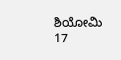ಶಿಯೋಮಿ 17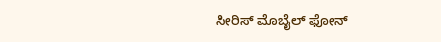ಸೀರಿಸ್ ಮೊಬೈಲ್ ಫೋನ್